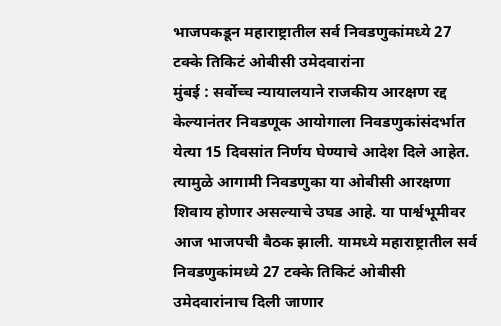भाजपकडून महाराष्ट्रातील सर्व निवडणुकांमध्ये 27 टक्के तिकिटं ओबीसी उमेदवारांना
मुंबई : सर्वोच्च न्यायालयाने राजकीय आरक्षण रद्द केल्यानंतर निवडणूक आयोगाला निवडणुकांसंदर्भात येत्या 15 दिवसांत निर्णय घेण्याचे आदेश दिले आहेत. त्यामुळे आगामी निवडणुका या ओबीसी आरक्षणा शिवाय होणार असल्याचे उघड आहे. या पार्श्वभूमीवर आज भाजपची बैठक झाली. यामध्ये महाराष्ट्रातील सर्व निवडणुकांमध्ये 27 टक्के तिकिटं ओबीसी उमेदवारांनाच दिली जाणार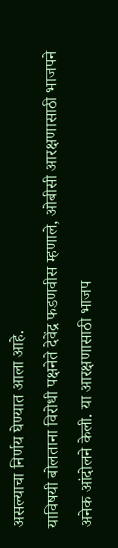असल्याचा निर्णय घेण्यात आला आहे.
याविषयी बोलताना विरोधी पक्षनेते देवेंद्र फडणवीस म्हणाले, ओबीसी आरक्षणासाठी भाजपने अनेक आंदोलने केली. या आरक्षणासाठी भाजप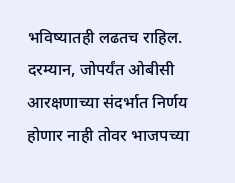भविष्यातही लढतच राहिल. दरम्यान, जोपर्यंत ओबीसी आरक्षणाच्या संदर्भात निर्णय होणार नाही तोवर भाजपच्या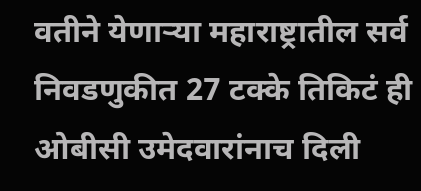वतीने येणाऱ्या महाराष्ट्रातील सर्व निवडणुकीत 27 टक्के तिकिटं ही ओबीसी उमेदवारांनाच दिली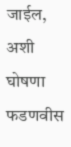जाईल, अशी घोषणा फडणवीस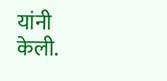यांनी केली.